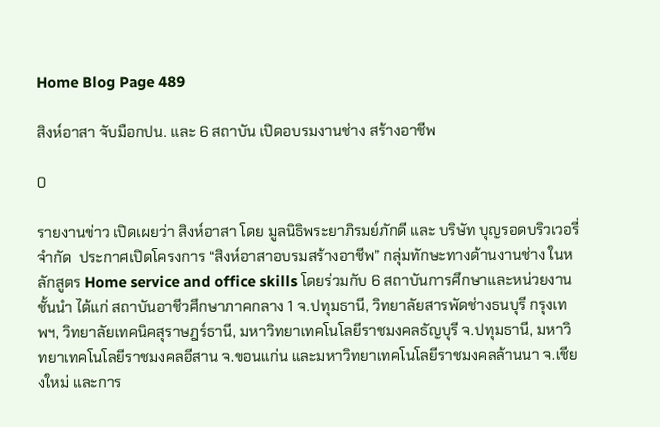Home Blog Page 489

สิงห์อาสา จับมือกปน. และ 6 สถาบัน เปิดอบรมงานช่าง สร้างอาชีพ

0

รายงานข่าว เปิดเผยว่า สิงห์อาสา โดย มูลนิธิพระยาภิรมย์ภักดี และ บริษัท บุญรอดบริวเวอรี่ จำกัด  ประกาศเปิดโครงการ “สิงห์อาสาอบรมสร้างอาชีพ” กลุ่มทักษะทางด้านงานช่าง ในหลักสูตร Home service and office skills โดยร่วมกับ 6 สถาบันการศึกษาและหน่วยงานชั้นนำ ได้แก่ สถาบันอาชีวศึกษาภาคกลาง 1 จ.ปทุมธานี, วิทยาลัยสารพัดช่างธนบุรี กรุงเทพฯ, วิทยาลัยเทคนิคสุราษฎร์ธานี, มหาวิทยาเทคโนโลยีราชมงคลธัญบุรี จ.ปทุมธานี, มหาวิทยาเทคโนโลยีราชมงคลอีสาน จ.ขอนแก่น และมหาวิทยาเทคโนโลยีราชมงคลล้านนา จ.เชียงใหม่ และการ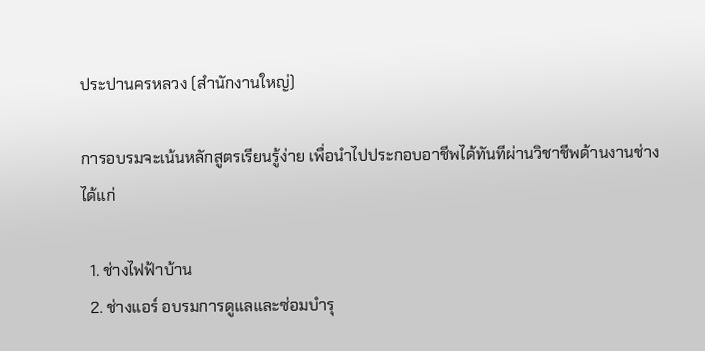ประปานครหลวง (สำนักงานใหญ่)

การอบรมจะเน้นหลักสูตรเรียนรู้ง่าย เพื่อนำไปประกอบอาชีพได้ทันทีผ่านวิชาชีพด้านงานช่าง ได้แก่

  1. ช่างไฟฟ้าบ้าน
  2. ช่างแอร์ อบรมการดูแลและซ่อมบำรุ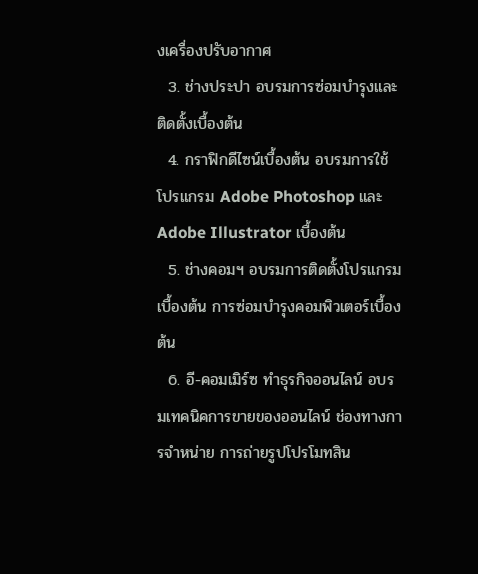งเครื่องปรับอากาศ
  3. ช่างประปา อบรมการซ่อมบำรุงและติดตั้งเบื้องต้น
  4. กราฟิกดีไซน์เบื้องต้น อบรมการใช้โปรแกรม Adobe Photoshop และ Adobe Illustrator เบื้องต้น
  5. ช่างคอมฯ อบรมการติดตั้งโปรแกรมเบื้องต้น การซ่อมบำรุงคอมพิวเตอร์เบื้องต้น
  6. อี-คอมเมิร์ซ ทำธุรกิจออนไลน์ อบรมเทคนิคการขายของออนไลน์ ช่องทางการจำหน่าย การถ่ายรูปโปรโมทสิน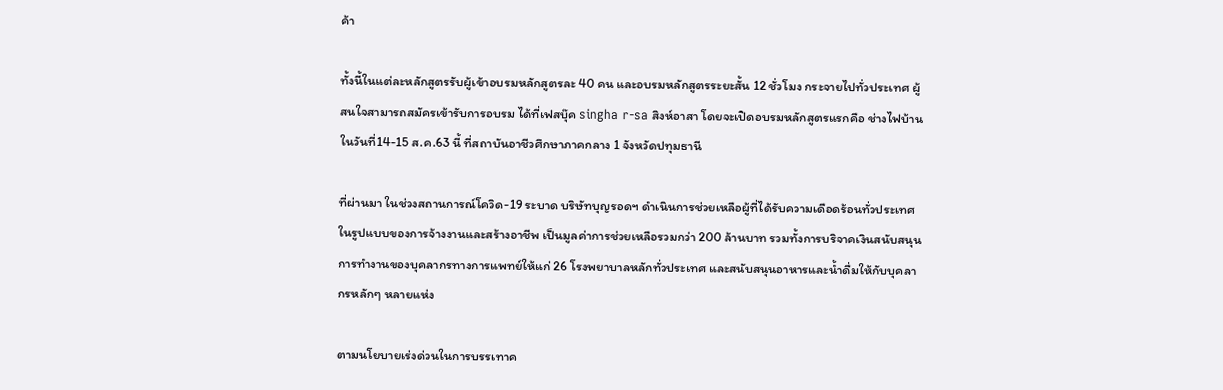ค้า

ทั้งนี้ในแต่ละหลักสูตรรับผู้เข้าอบรมหลักสูตรละ 40 คน และอบรมหลักสูตรระยะสั้น 12 ชั่วโมง กระจายไปทั่วประเทศ ผู้สนใจสามารถสมัครเข้ารับการอบรม ได้ที่เฟสบุ๊ค singha r-sa สิงห์อาสา โดยจะเปิดอบรมหลักสูตรแรกคือ ช่างไฟบ้าน ในวันที่14-15 ส.ค.63 นี้ ที่สถาบันอาชีวศึกษาภาคกลาง 1 จังหวัดปทุมธานี

ที่ผ่านมา ในช่วงสถานการณ์โควิด-19 ระบาด บริษัทบุญรอดฯ ดำเนินการช่วยเหลือผู้ที่ได้รับความเดือดร้อนทั่วประเทศ ในรูปแบบของการจ้างงานและสร้างอาชีพ เป็นมูลค่าการช่วยเหลือรวมกว่า 200 ล้านบาท รวมทั้งการบริจาคเงินสนับสนุนการทำงานของบุคลากรทางการแพทย์ให้แก่ 26 โรงพยาบาลหลักทั่วประเทศ และสนับสนุนอาหารและน้ำดื่มให้กับบุคลากรหลักๆ หลายแห่ง

ตามนโยบายเร่งด่วนในการบรรเทาค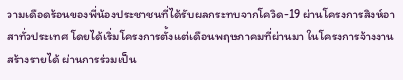วามเดือดร้อนของพี่น้องประชาชนที่ได้รับผลกระทบจากโควิด-19 ผ่านโครงการสิงห์อาสาทั่วประเทศ โดยได้เริ่มโครงการตั้งแต่เดือนพฤษภาคมที่ผ่านมา ในโครงการจ้างงาน สร้างรายได้ ผ่านการร่วมเป็น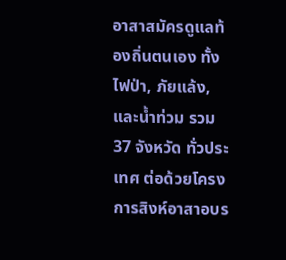อาสาสมัครดูแลท้องถิ่นตนเอง ทั้งไฟป่า, ภัยแล้ง, และน้ำท่วม รวม 37 จังหวัด ทั่วประเทศ ต่อด้วยโครงการสิงห์อาสาอบร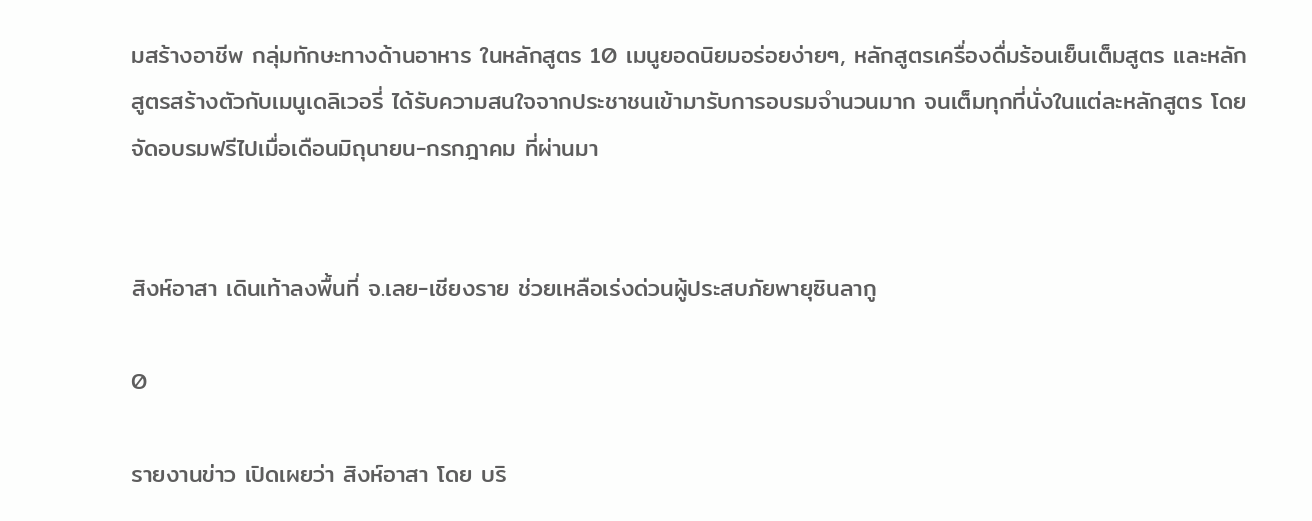มสร้างอาชีพ กลุ่มทักษะทางด้านอาหาร ในหลักสูตร 10 เมนูยอดนิยมอร่อยง่ายๆ, หลักสูตรเครื่องดื่มร้อนเย็นเต็มสูตร และหลักสูตรสร้างตัวกับเมนูเดลิเวอรี่ ได้รับความสนใจจากประชาชนเข้ามารับการอบรมจำนวนมาก จนเต็มทุกที่นั่งในแต่ละหลักสูตร โดยจัดอบรมฟรีไปเมื่อเดือนมิถุนายน-กรกฎาคม ที่ผ่านมา


สิงห์อาสา เดินเท้าลงพื้นที่ จ.เลย-เชียงราย ช่วยเหลือเร่งด่วนผู้ประสบภัยพายุซินลากู

0

รายงานข่าว เปิดเผยว่า สิงห์อาสา โดย บริ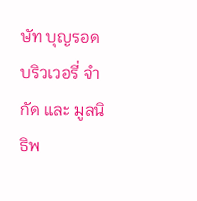ษัท บุญรอดบริวเวอรี่ จำกัด และ มูลนิธิพ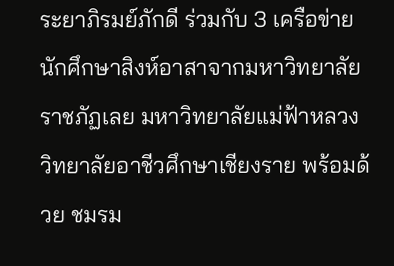ระยาภิรมย์ภักดี ร่วมกับ 3 เครือข่ายนักศึกษาสิงห์อาสาจากมหาวิทยาลัยราชภัฏเลย มหาวิทยาลัยแม่ฟ้าหลวง วิทยาลัยอาชีวศึกษาเชียงราย พร้อมด้วย ชมรม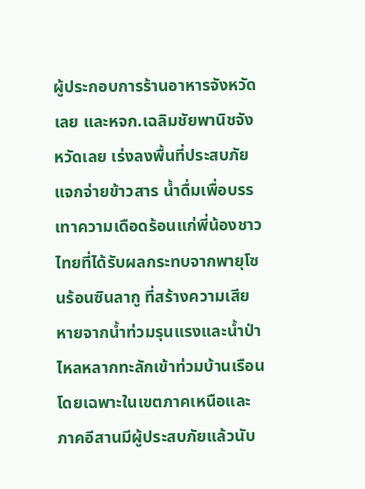ผู้ประกอบการร้านอาหารจังหวัดเลย และหจก.เฉลิมชัยพานิชจังหวัดเลย เร่งลงพื้นที่ประสบภัยแจกจ่ายข้าวสาร น้ำดื่มเพื่อบรรเทาความเดือดร้อนแก่พี่น้องชาวไทยที่ได้รับผลกระทบจากพายุโซนร้อนซินลากู ที่สร้างความเสียหายจากน้ำท่วมรุนแรงและน้ำป่าไหลหลากทะลักเข้าท่วมบ้านเรือน โดยเฉพาะในเขตภาคเหนือและภาคอีสานมีผู้ประสบภัยแล้วนับ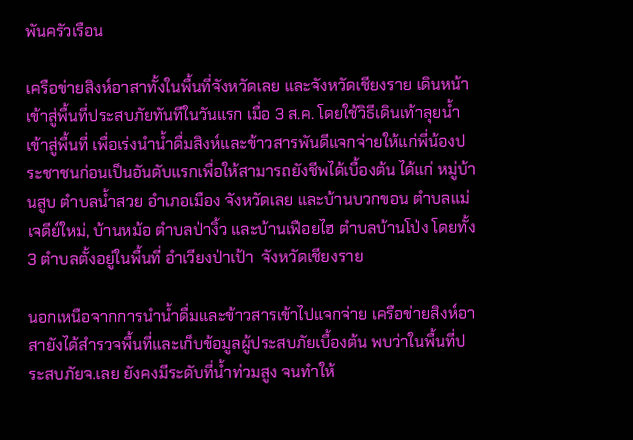พันครัวเรือน

เครือข่ายสิงห์อาสาทั้งในพื้นที่จังหวัดเลย และจังหวัดเชียงราย เดินหน้าเข้าสู่พื้นที่ประสบภัยทันทีในวันแรก เมื่อ 3 ส.ค. โดยใช้วิธีเดินเท้าลุยน้ำเข้าสู่พื้นที่ เพื่อเร่งนำน้ำดื่มสิงห์และข้าวสารพันดีแจกจ่ายให้แก่พี่น้องประชาชนก่อนเป็นอันดับแรกเพื่อให้สามารถยังชีพได้เบื้องต้น ได้แก่ หมู่บ้านสูบ ตำบลน้ำสวย อำเภอเมือง จังหวัดเลย และบ้านบวกขอน ตำบลแม่เจดีย์ใหม่, บ้านหม้อ ตำบลป่างิ้ว และบ้านเฟือยไฮ ตำบลบ้านโป่ง โดยทั้ง 3 ตำบลตั้งอยู่ในพื้นที่ อำเวียงป่าเป้า  จังหวัดเชียงราย

นอกเหนือจากการนำน้ำดื่มและข้าวสารเข้าไปแจกจ่าย เครือข่ายสิงห์อาสายังได้สำรวจพื้นที่และเก็บข้อมูลผู้ประสบภัยเบื้องต้น พบว่าในพื้นที่ประสบภัยจ.เลย ยังคงมีระดับที่น้ำท่วมสูง จนทำให้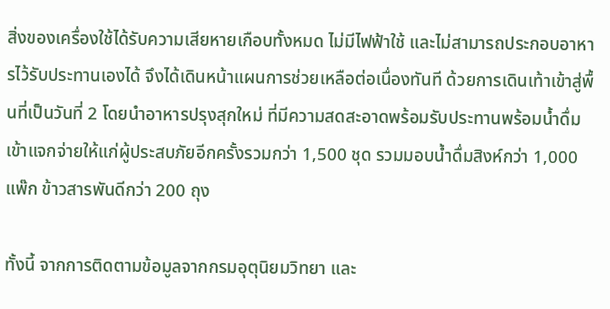สิ่งของเครื่องใช้ได้รับความเสียหายเกือบทั้งหมด ไม่มีไฟฟ้าใช้ และไม่สามารถประกอบอาหารไว้รับประทานเองได้ จึงได้เดินหน้าแผนการช่วยเหลือต่อเนื่องทันที ด้วยการเดินเท้าเข้าสู่พื้นที่เป็นวันที่ 2 โดยนำอาหารปรุงสุกใหม่ ที่มีความสดสะอาดพร้อมรับประทานพร้อมน้ำดื่มเข้าแจกจ่ายให้แก่ผู้ประสบภัยอีกครั้งรวมกว่า 1,500 ชุด รวมมอบน้ำดื่มสิงห์กว่า 1,000 แพ๊ก ข้าวสารพันดีกว่า 200 ถุง

ทั้งนี้ จากการติดตามข้อมูลจากกรมอุตุนิยมวิทยา และ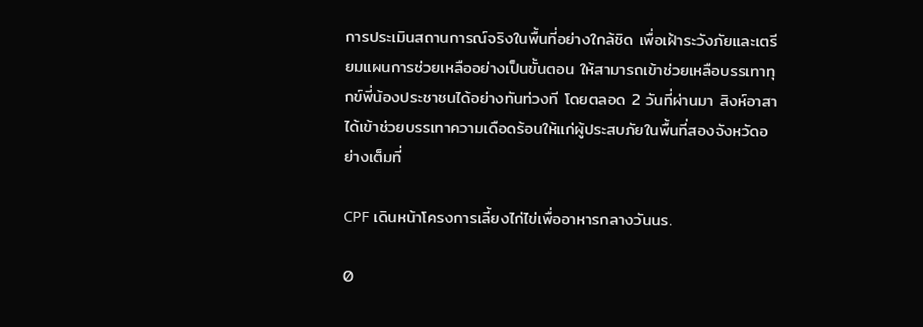การประเมินสถานการณ์จริงในพื้นที่อย่างใกล้ชิด เพื่อเฝ้าระวังภัยและเตรียมแผนการช่วยเหลืออย่างเป็นขั้นตอน ให้สามารถเข้าช่วยเหลือบรรเทาทุกข์พี่น้องประชาชนได้อย่างทันท่วงที โดยตลอด 2 วันที่ผ่านมา สิงห์อาสาได้เข้าช่วยบรรเทาความเดือดร้อนให้แก่ผู้ประสบภัยในพื้นที่สองจังหวัดอย่างเต็มที่

CPF เดินหน้าโครงการเลี้ยงไก่ไข่เพื่ออาหารกลางวันนร.

0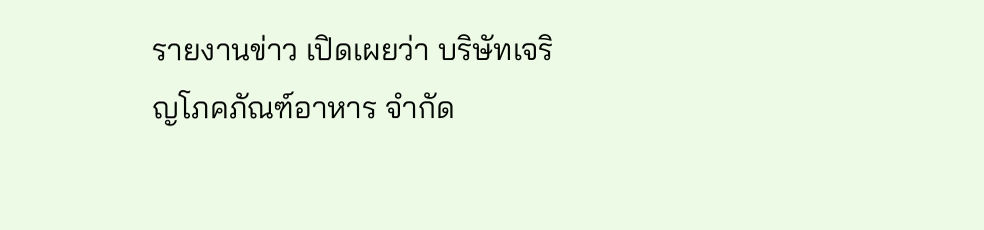รายงานข่าว เปิดเผยว่า บริษัทเจริญโภคภัณฑ์อาหาร จำกัด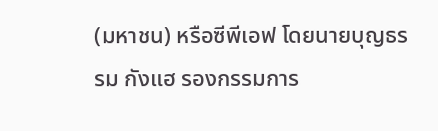(มหาชน) หรือซีพีเอฟ โดยนายบุญธรรม กังแฮ รองกรรมการ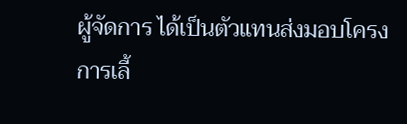ผู้จัดการ ได้เป็นตัวแทนส่งมอบโครงการเลี้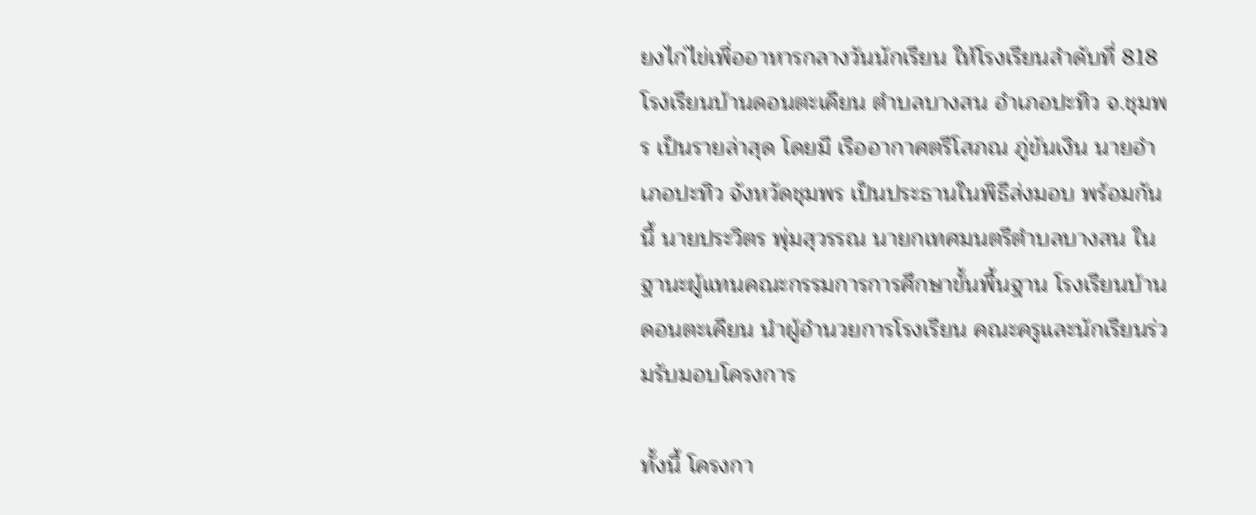ยงไก่ไข่เพื่ออาหารกลางวันนักเรียน ให้โรงเรียนลำดับที่ 818 โรงเรียนบ้านดอนตะเคียน ตำบลบางสน อำเภอปะทิว จ.ชุมพร เป็นรายล่าสุด โดยมี เรืออากาศตรีโสภณ ภู่ขันเงิน นายอำเภอปะทิว จังหวัดชุมพร เป็นประธานในพิธีส่งมอบ พร้อมกันนี้ นายประวิตร พุ่มสุวรรณ นายกเทศมนตรีตำบลบางสน ในฐานะผู้แทนคณะกรรมการการศึกษาขั้นพื้นฐาน โรงเรียนบ้านดอนตะเคียน นำผู้อำนวยการโรงเรียน คณะครูและนักเรียนร่วมรับมอบโครงการ

ทั้งนี้ โครงกา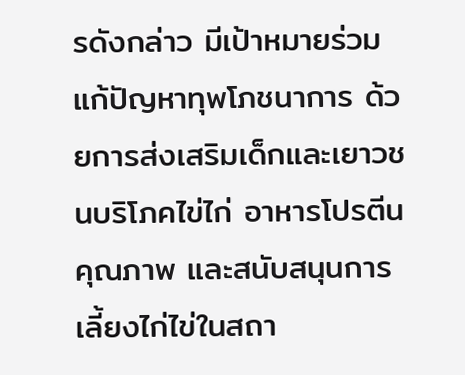รดังกล่าว มีเป้าหมายร่วมแก้ปัญหาทุพโภชนาการ ด้วยการส่งเสริมเด็กและเยาวชนบริโภคไข่ไก่ อาหารโปรตีนคุณภาพ และสนับสนุนการเลี้ยงไก่ไข่ในสถา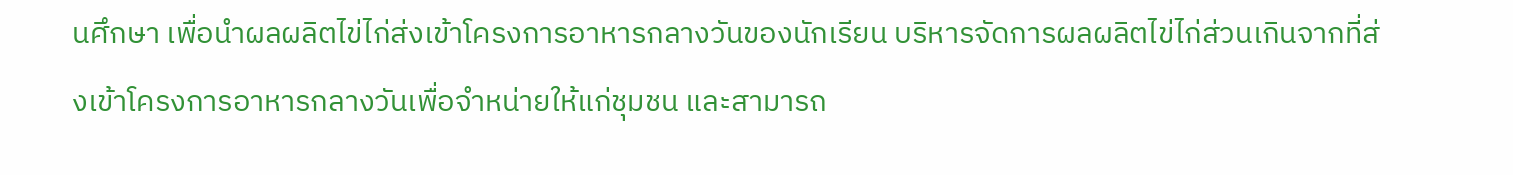นศึกษา เพื่อนำผลผลิตไข่ไก่ส่งเข้าโครงการอาหารกลางวันของนักเรียน บริหารจัดการผลผลิตไข่ไก่ส่วนเกินจากที่ส่งเข้าโครงการอาหารกลางวันเพื่อจำหน่ายให้แก่ชุมชน และสามารถ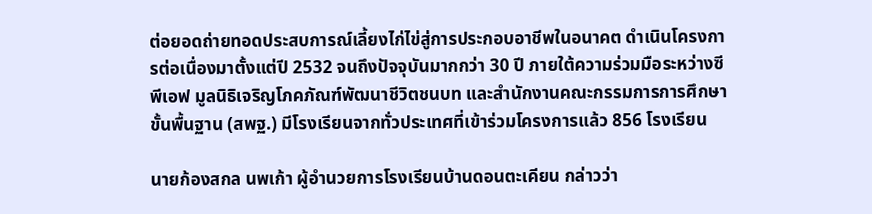ต่อยอดถ่ายทอดประสบการณ์เลี้ยงไก่ไข่สู่การประกอบอาชีพในอนาคต ดำเนินโครงการต่อเนื่องมาตั้งแต่ปี 2532 จนถึงปัจจุบันมากกว่า 30 ปี ภายใต้ความร่วมมือระหว่างซีพีเอฟ มูลนิธิเจริญโภคภัณฑ์พัฒนาชีวิตชนบท และสำนักงานคณะกรรมการการศึกษาขั้นพื้นฐาน (สพฐ.) มีโรงเรียนจากทั่วประเทศที่เข้าร่วมโครงการแล้ว 856 โรงเรียน

นายก้องสกล นพเก้า ผู้อำนวยการโรงเรียนบ้านดอนตะเคียน กล่าวว่า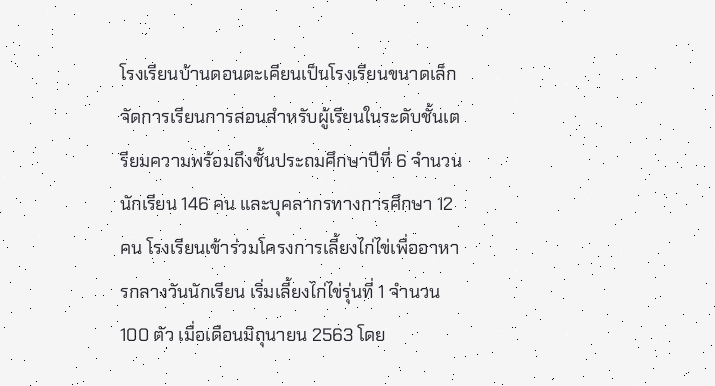โรงเรียนบ้านดอนตะเคียนเป็นโรงเรียนขนาดเล็ก จัดการเรียนการสอนสำหรับผู้เรียนในระดับชั้นเตรียมความพร้อมถึงชั้นประถมศึกษาปีที่ 6 จำนวนนักเรียน 146 คน และบุคลากรทางการศึกษา 12 คน โรงเรียนเข้าร่วมโครงการเลี้ยงไก่ไข่เพื่ออาหารกลางวันนักเรียน เริ่มเลี้ยงไก่ไข่รุ่นที่ 1 จำนวน 100 ตัว เมื่อเดือนมิถุนายน 2563 โดย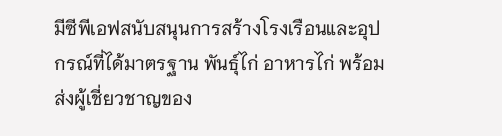มีซีพีเอฟสนับสนุนการสร้างโรงเรือนและอุปกรณ์ที่ได้มาตรฐาน พันธุ์ไก่ อาหารไก่ พร้อมส่งผู้เชี่ยวชาญของ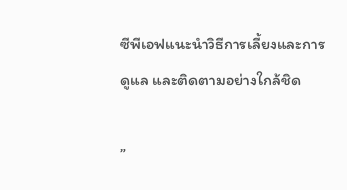ซีพีเอฟแนะนำวิธีการเลี้ยงและการดูแล และติดตามอย่างใกล้ชิด

”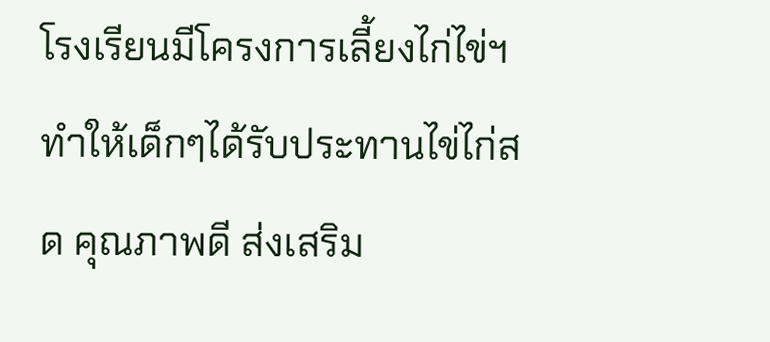โรงเรียนมีโครงการเลี้ยงไก่ไข่ฯ ทำให้เด็กๆได้รับประทานไข่ไก่สด คุณภาพดี ส่งเสริม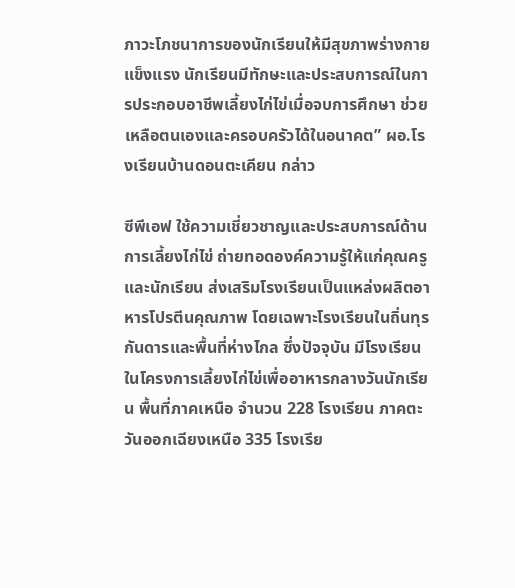ภาวะโภชนาการของนักเรียนให้มีสุขภาพร่างกายแข็งแรง นักเรียนมีทักษะและประสบการณ์ในการประกอบอาชีพเลี้ยงไก่ไข่เมื่อจบการศึกษา ช่วยเหลือตนเองและครอบครัวได้ในอนาคต” ผอ.โรงเรียนบ้านดอนตะเคียน กล่าว

ซีพีเอฟ ใช้ความเชี่ยวชาญและประสบการณ์ด้านการเลี้ยงไก่ไข่ ถ่ายทอดองค์ความรู้ให้แก่คุณครูและนักเรียน ส่งเสริมโรงเรียนเป็นแหล่งผลิตอาหารโปรตีนคุณภาพ โดยเฉพาะโรงเรียนในถิ่นทุรกันดารและพื้นที่ห่างไกล ซึ่งปัจจุบัน มีโรงเรียนในโครงการเลี้ยงไก่ไข่เพื่ออาหารกลางวันนักเรียน พื้นที่ภาคเหนือ จำนวน 228 โรงเรียน ภาคตะวันออกเฉียงเหนือ 335 โรงเรีย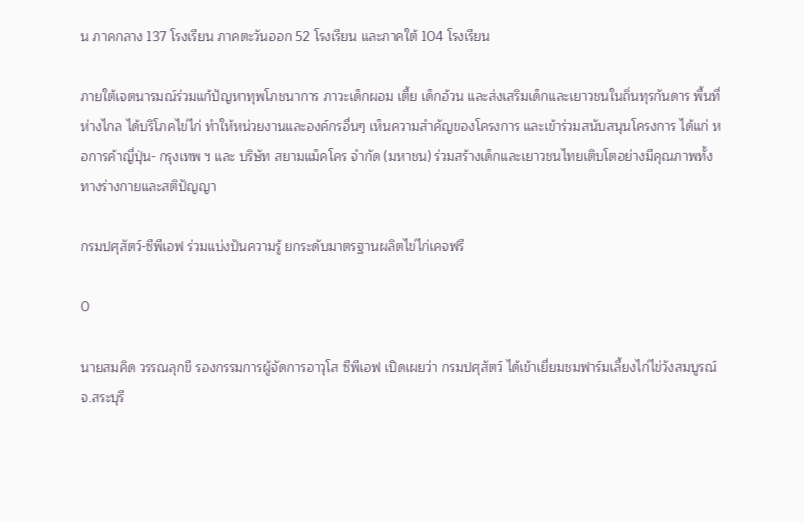น ภาคกลาง 137 โรงเรียน ภาคตะวันออก 52 โรงเรียน และภาคใต้ 104 โรงเรียน

ภายใต้เจตนารมณ์ร่วมแก้ปัญหาทุพโภชนาการ ภาวะเด็กผอม เตี้ย เด็กอ้วน และส่งเสริมเด็กและเยาวชนในถิ่นทุรกันดาร พื้นที่ห่างไกล ได้บริโภคไข่ไก่ ทำให้หน่วยงานและองค์กรอื่นๆ เห็นความสำคัญของโครงการ และเข้าร่วมสนับสนุนโครงการ ได้แก่ หอการค้าญี่ปุ่น- กรุงเทพ ฯ และ บริษัท สยามแม็คโคร จำกัด (มหาชน) ร่วมสร้างเด็กและเยาวชนไทยเติบโตอย่างมีคุณภาพทั้งทางร่างกายและสติปัญญา

กรมปศุสัตว์-ซีพีเอฟ ร่วมแบ่งปันความรู้ ยกระดับมาตรฐานผลิตไข่ไก่เคจฟรี

0

นายสมคิด วรรณลุกขี รองกรรมการผู้จัดการอาวุโส ซีพีเอฟ เปิดเผยว่า กรมปศุสัตว์ ได้เข้าเยี่ยมชมฟาร์มเลี้ยงไก่ไข่วังสมบูรณ์ จ.สระบุรี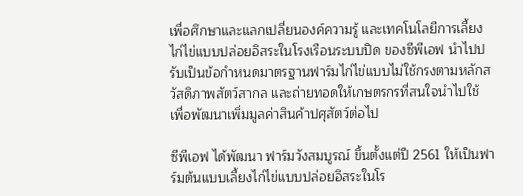เพื่อศึกษาและแลกเปลี่ยนองค์ความรู้ และเทคโนโลยีการเลี้ยงไก่ไข่แบบปล่อยอิสระในโรงเรือนระบบปิด ของซีพีเอฟ นำไปปรับเป็นข้อกำหนดมาตรฐานฟาร์มไก่ไข่แบบไม่ใช้กรงตามหลักสวัสดิภาพสัตว์สากล และถ่ายทอดให้เกษตรกรที่สนใจนำไปใช้ เพื่อพัฒนาเพิ่มมูลค่าสินค้าปศุสัตว์ต่อไป

ซีพีเอฟ ได้พัฒนา ฟาร์มวังสมบูรณ์ ขึ้นตั้งแต่ปี 2561 ให้เป็นฟาร์มต้นแบบเลี้ยงไก่ไข่แบบปล่อยอิสระในโร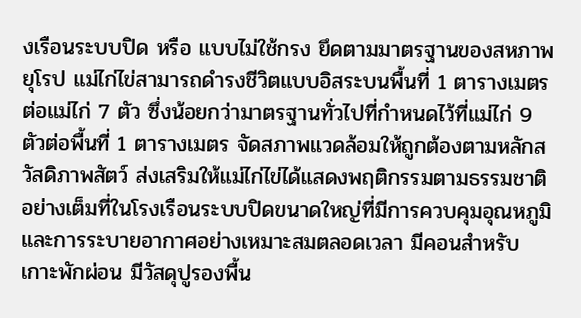งเรือนระบบปิด หรือ แบบไม่ใช้กรง ยึดตามมาตรฐานของสหภาพยุโรป แม่ไก่ไข่สามารถดำรงชีวิตแบบอิสระบนพื้นที่ 1 ตารางเมตรต่อแม่ไก่ 7 ตัว ซึ่งน้อยกว่ามาตรฐานทั่วไปที่กำหนดไว้ที่แม่ไก่ 9 ตัวต่อพื้นที่ 1 ตารางเมตร จัดสภาพแวดล้อมให้ถูกต้องตามหลักสวัสดิภาพสัตว์ ส่งเสริมให้แม่ไก่ไข่ได้แสดงพฤติกรรมตามธรรมชาติอย่างเต็มที่ในโรงเรือนระบบปิดขนาดใหญ่ที่มีการควบคุมอุณหภูมิและการระบายอากาศอย่างเหมาะสมตลอดเวลา มีคอนสำหรับเกาะพักผ่อน มีวัสดุปูรองพื้น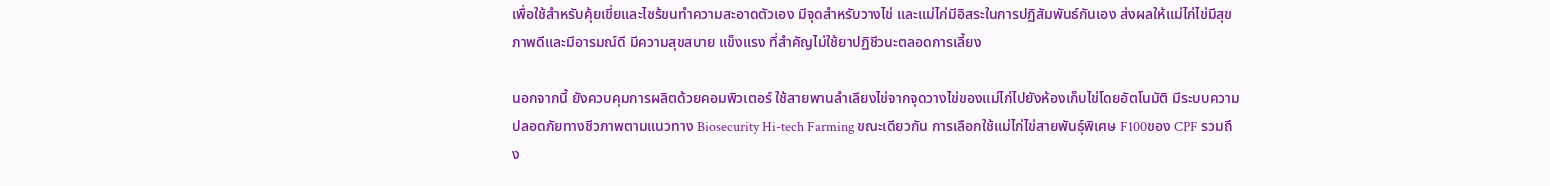เพื่อใช้สำหรับคุ้ยเขี่ยและไซร้ขนทำความสะอาดตัวเอง มีจุดสำหรับวางไข่ และแม่ไก่มีอิสระในการปฏิสัมพันธ์กันเอง ส่งผลให้แม่ไก่ไข่มีสุขภาพดีและมีอารมณ์ดี มีความสุขสบาย แข็งแรง ที่สำคัญไม่ใช้ยาปฏิชีวนะตลอดการเลี้ยง

นอกจากนี้ ยังควบคุมการผลิตด้วยคอมพิวเตอร์ ใช้สายพานลำเลียงไข่จากจุดวางไข่ของแม่ไก่ไปยังห้องเก็บไข่โดยอัตโนมัติ มีระบบความปลอดภัยทางชีวภาพตามแนวทาง Biosecurity Hi-tech Farming ขณะเดียวกัน การเลือกใช้แม่ไก่ไข่สายพันธุ์พิเศษ F100ของ CPF รวมถึง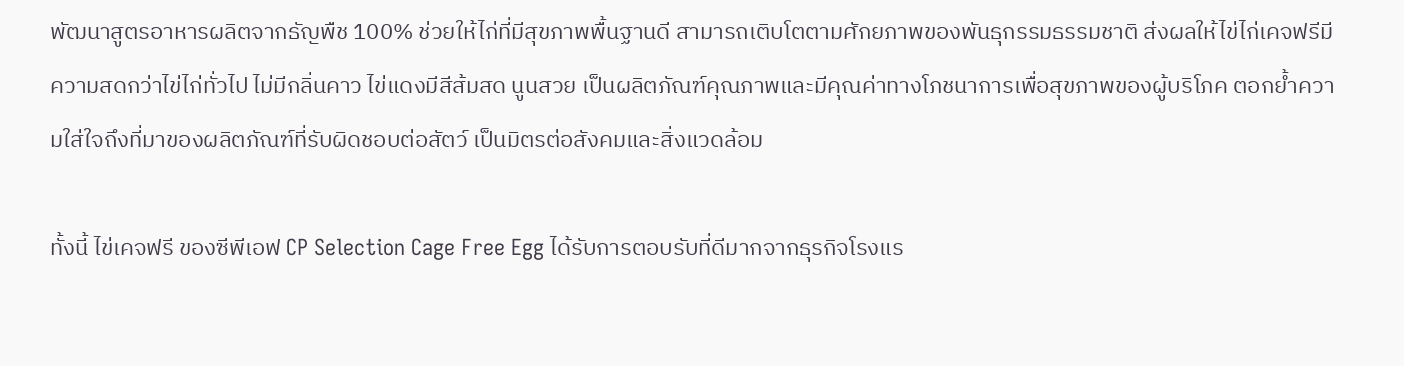พัฒนาสูตรอาหารผลิตจากธัญพืช 100% ช่วยให้ไก่ที่มีสุขภาพพื้นฐานดี สามารถเติบโตตามศักยภาพของพันธุกรรมธรรมชาติ ส่งผลให้ไข่ไก่เคจฟรีมีความสดกว่าไข่ไก่ทั่วไป ไม่มีกลิ่นคาว ไข่แดงมีสีส้มสด นูนสวย เป็นผลิตภัณฑ์คุณภาพและมีคุณค่าทางโภชนาการเพื่อสุขภาพของผู้บริโภค ตอกย้ำความใส่ใจถึงที่มาของผลิตภัณฑ์ที่รับผิดชอบต่อสัตว์ เป็นมิตรต่อสังคมและสิ่งแวดล้อม

ทั้งนี้ ไข่เคจฟรี ของซีพีเอฟ CP Selection Cage Free Egg ได้รับการตอบรับที่ดีมากจากธุรกิจโรงแร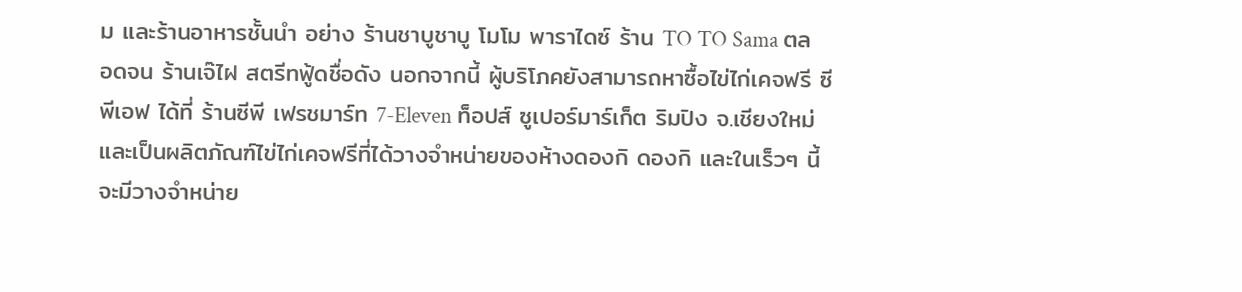ม และร้านอาหารชั้นนำ อย่าง ร้านชาบูชาบู โมโม พาราไดซ์ ร้าน TO TO Sama ตลอดจน ร้านเจ๊ไฝ สตรีทฟู้ดชื่อดัง นอกจากนี้ ผู้บริโภคยังสามารถหาซื้อไข่ไก่เคจฟรี ซีพีเอฟ ได้ที่ ร้านซีพี เฟรชมาร์ท 7-Eleven ท็อปส์ ซูเปอร์มาร์เก็ต ริมปิง จ.เชียงใหม่ และเป็นผลิตภัณฑ์ไข่ไก่เคจฟรีที่ได้วางจำหน่ายของห้างดองกิ ดองกิ และในเร็วๆ นี้จะมีวางจำหน่าย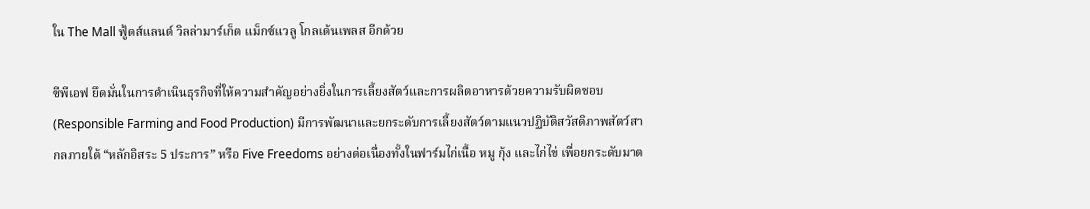ใน The Mall ฟู้ดส์แลนด์ วิลล่ามาร์เก็ต แม็กซ์แวลู โกลเด้นเพลส อีกด้วย

ซีพีเอฟ ยึดมั่นในการดำเนินธุรกิจที่ให้ความสำคัญอย่างยิ่งในการเลี้ยงสัตว์และการผลิตอาหารด้วยความรับผิดชอบ (Responsible Farming and Food Production) มีการพัฒนาและยกระดับการเลี้ยงสัตว์ตามแนวปฏิบัติสวัสดิภาพสัตว์สากลภายใต้ “หลักอิสระ 5 ประการ” หรือ Five Freedoms อย่างต่อเนื่องทั้งในฟาร์มไก่เนื้อ หมู กุ้ง และไก่ไข่ เพื่อยกระดับมาต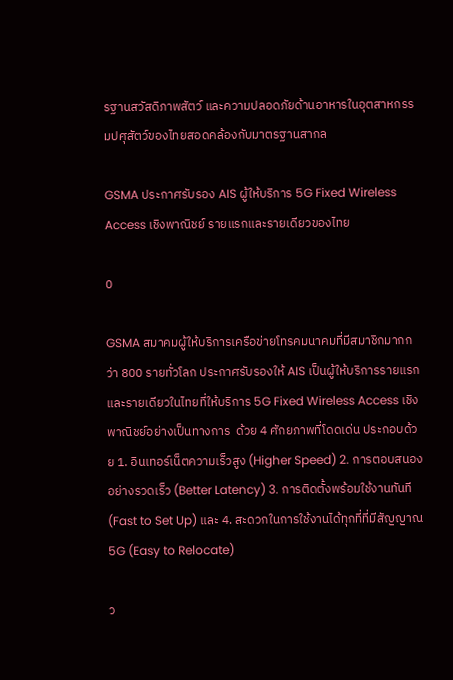รฐานสวัสดิภาพสัตว์ และความปลอดภัยด้านอาหารในอุตสาหกรรมปศุสัตว์ของไทยสอดคล้องกับมาตรฐานสากล

GSMA ประกาศรับรอง AIS ผู้ให้บริการ 5G Fixed Wireless Access เชิงพาณิชย์ รายแรกและรายเดียวของไทย

0

GSMA สมาคมผู้ให้บริการเครือข่ายโทรคมนาคมที่มีสมาชิกมากกว่า 800 รายทั่วโลก ประกาศรับรองให้ AIS เป็นผู้ให้บริการรายแรกและรายเดียวในไทยที่ให้บริการ 5G Fixed Wireless Access เชิงพาณิชย์อย่างเป็นทางการ  ด้วย 4 ศักยภาพที่โดดเด่น ประกอบด้วย 1. อินเทอร์เน็ตความเร็วสูง (Higher Speed) 2. การตอบสนองอย่างรวดเร็ว (Better Latency) 3. การติดตั้งพร้อมใช้งานทันที (Fast to Set Up) และ 4. สะดวกในการใช้งานได้ทุกที่ที่มีสัญญาณ 5G (Easy to Relocate)

ว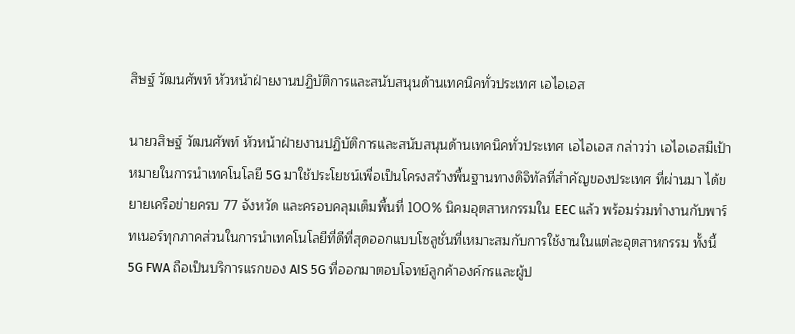สิษฐ์ วัฒนศัพท์ หัวหน้าฝ่ายงานปฏิบัติการและสนับสนุนด้านเทคนิคทั่วประเทศ เอไอเอส

นายวสิษฐ์ วัฒนศัพท์ หัวหน้าฝ่ายงานปฏิบัติการและสนับสนุนด้านเทคนิคทั่วประเทศ เอไอเอส กล่าวว่า เอไอเอสมีเป้าหมายในการนำเทคโนโลยี 5G มาใช้ประโยชน์เพื่อเป็นโครงสร้างพื้นฐานทางดิจิทัลที่สำคัญของประเทศ ที่ผ่านมา ได้ขยายเครือข่ายครบ 77 จังหวัด และครอบคลุมเต็มพื้นที่ 100% นิคมอุตสาหกรรมใน EEC แล้ว พร้อมร่วมทำงานกับพาร์ทเนอร์ทุกภาคส่วนในการนำเทคโนโลยีที่ดีที่สุดออกแบบโซลูชั่นที่เหมาะสมกับการใช้งานในแต่ละอุตสาหกรรม ทั้งนี้ 5G FWA ถือเป็นบริการแรกของ AIS 5G ที่ออกมาตอบโจทย์ลูกค้าองค์กรและผู้ป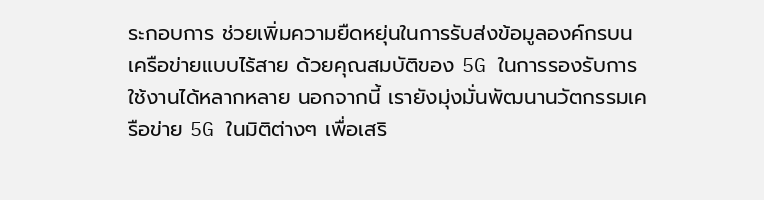ระกอบการ ช่วยเพิ่มความยืดหยุ่นในการรับส่งข้อมูลองค์กรบนเครือข่ายแบบไร้สาย ด้วยคุณสมบัติของ 5G ในการรองรับการใช้งานได้หลากหลาย นอกจากนี้ เรายังมุ่งมั่นพัฒนานวัตกรรมเครือข่าย 5G ในมิติต่างๆ เพื่อเสริ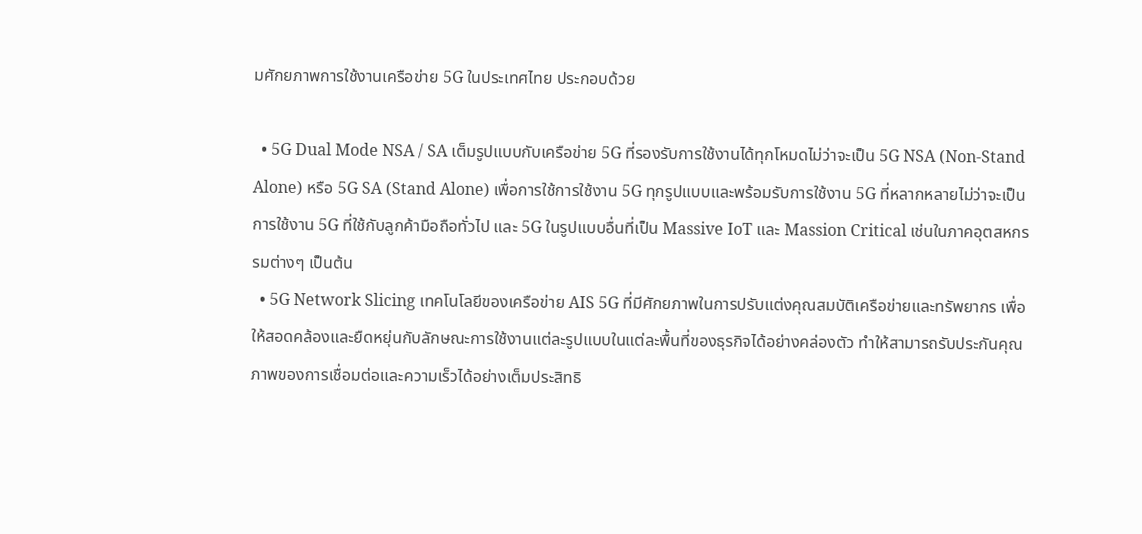มศักยภาพการใช้งานเครือข่าย 5G ในประเทศไทย ประกอบด้วย

  • 5G Dual Mode NSA / SA เต็มรูปแบบกับเครือข่าย 5G ที่รองรับการใช้งานได้ทุกโหมดไม่ว่าจะเป็น 5G NSA (Non-Stand Alone) หรือ 5G SA (Stand Alone) เพื่อการใช้การใช้งาน 5G ทุกรูปแบบและพร้อมรับการใช้งาน 5G ที่หลากหลายไม่ว่าจะเป็นการใช้งาน 5G ที่ใช้กับลูกค้ามือถือทั่วไป และ 5G ในรูปแบบอื่นที่เป็น Massive IoT และ Massion Critical เช่นในภาคอุตสหกรรมต่างๆ เป็นต้น
  • 5G Network Slicing เทคโนโลยีของเครือข่าย AIS 5G ที่มีศักยภาพในการปรับแต่งคุณสมบัติเครือข่ายและทรัพยากร เพื่อให้สอดคล้องและยืดหยุ่นกับลักษณะการใช้งานแต่ละรูปแบบในแต่ละพื้นที่ของธุรกิจได้อย่างคล่องตัว ทำให้สามารถรับประกันคุณภาพของการเชื่อมต่อและความเร็วได้อย่างเต็มประสิทธิ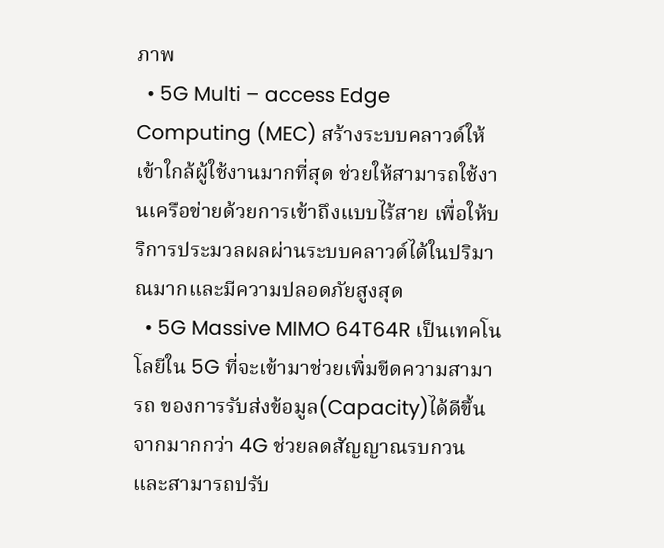ภาพ
  • 5G Multi – access Edge Computing (MEC) สร้างระบบคลาวด์ให้เข้าใกล้ผู้ใช้งานมากที่สุด ช่วยให้สามารถใช้งานเครือข่ายด้วยการเข้าถึงแบบไร้สาย เพื่อให้บริการประมวลผลผ่านระบบคลาวด์ได้ในปริมาณมากและมีความปลอดภัยสูงสุด
  • 5G Massive MIMO 64T64R เป็นเทคโนโลยีใน 5G ที่จะเข้ามาช่วยเพิ่มขีดความสามารถ ของการรับส่งข้อมูล(Capacity)ได้ดีขึ้นจากมากกว่า 4G ช่วยลดสัญญาณรบกวน และสามารถปรับ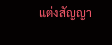แต่งสัญญา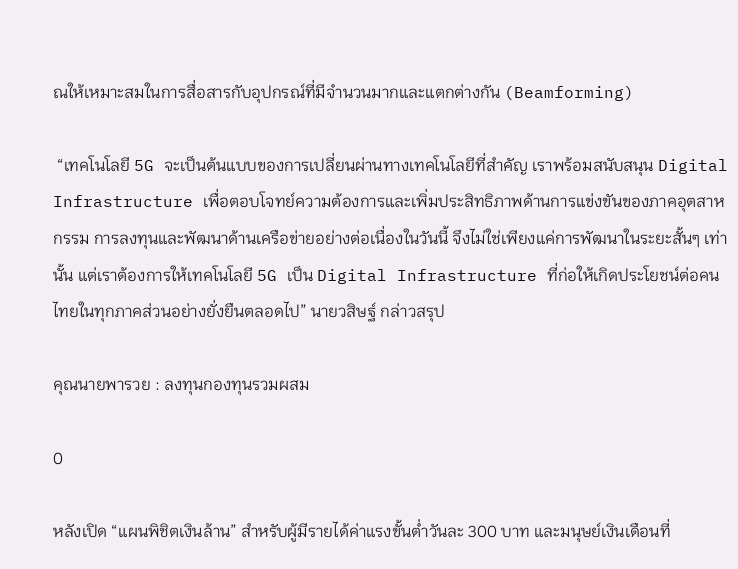ณให้เหมาะสมในการสื่อสารกับอุปกรณ์ที่มีจำนวนมากและแตกต่างกัน (Beamforming)

 “เทคโนโลยี 5G จะเป็นต้นแบบของการเปลี่ยนผ่านทางเทคโนโลยีที่สำคัญ เราพร้อมสนับสนุน Digital Infrastructure เพื่อตอบโจทย์ความต้องการและเพิ่มประสิทธิภาพด้านการแข่งขันของภาคอุตสาหกรรม การลงทุนและพัฒนาด้านเครือข่ายอย่างต่อเนื่องในวันนี้ จึงไม่ใช่เพียงแค่การพัฒนาในระยะสั้นๆ เท่านั้น แต่เราต้องการให้เทคโนโลยี 5G เป็น Digital Infrastructure ที่ก่อให้เกิดประโยชน์ต่อคนไทยในทุกภาคส่วนอย่างยั่งยืนตลอดไป” นายวสิษฐ์ กล่าวสรุป

คุณนายพารวย : ลงทุนกองทุนรวมผสม

0

หลังเปิด “แผนพิชิตเงินล้าน” สำหรับผู้มีรายได้ค่าแรงขั้นต่ำวันละ 300 บาท และมนุษย์เงินเดือนที่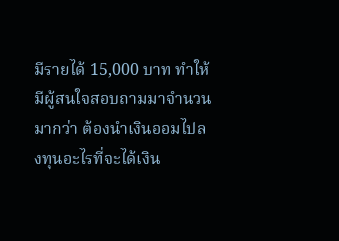มีรายได้ 15,000 บาท ทำให้มีผู้สนใจสอบถามมาจำนวนมากว่า ต้องนำเงินออมไปลงทุนอะไรที่จะได้เงิน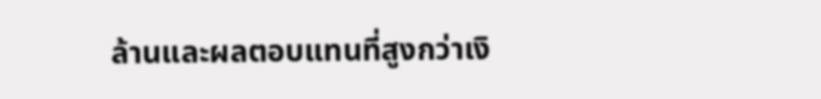ล้านและผลตอบแทนที่สูงกว่าเงิ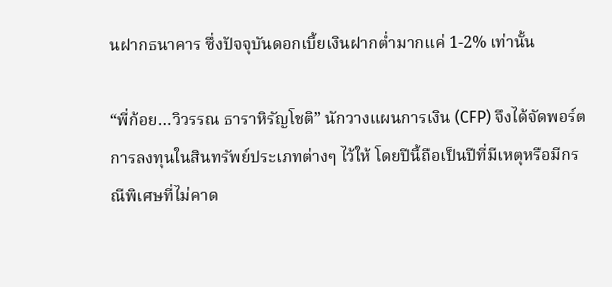นฝากธนาคาร ซึ่งปัจจุบันดอกเบี้ยเงินฝากต่ำมากแค่ 1-2% เท่านั้น

“พี่ก้อย…วิวรรณ ธาราหิรัญโชติ” นักวางแผนการเงิน (CFP) จึงได้จัดพอร์ตการลงทุนในสินทรัพย์ประเภทต่างๆ ไว้ให้ โดยปีนี้ถือเป็นปีที่มีเหตุหรือมีกรณีพิเศษที่ไม่คาด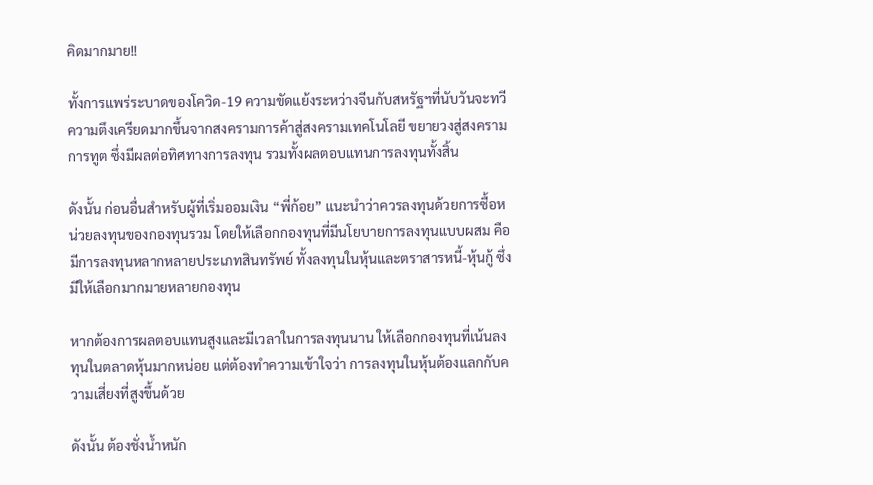คิดมากมาย!!

ทั้งการแพร่ระบาดของโควิด-19 ความขัดแย้งระหว่างจีนกับสหรัฐฯที่นับวันจะทวีความตึงเครียดมากขึ้นจากสงครามการค้าสู่สงครามเทคโนโลยี ขยายวงสู่สงครามการทูต ซึ่งมีผลต่อทิศทางการลงทุน รวมทั้งผลตอบแทนการลงทุนทั้งสิ้น

ดังนั้น ก่อนอื่นสำหรับผู้ที่เริ่มออมเงิน “พี่ก้อย” แนะนำว่าควรลงทุนด้วยการซื้อหน่วยลงทุนของกองทุนรวม โดยให้เลือกกองทุนที่มีนโยบายการลงทุนแบบผสม คือ มีการลงทุนหลากหลายประเภทสินทรัพย์ ทั้งลงทุนในหุ้นและตราสารหนี้-หุ้นกู้ ซึ่งมีให้เลือกมากมายหลายกองทุน

หากต้องการผลตอบแทนสูงและมีเวลาในการลงทุนนาน ให้เลือกกองทุนที่เน้นลงทุนในตลาดหุ้นมากหน่อย แต่ต้องทำความเข้าใจว่า การลงทุนในหุ้นต้องแลกกับความเสี่ยงที่สูงขึ้นด้วย

ดังนั้น ต้องชั่งน้ำหนัก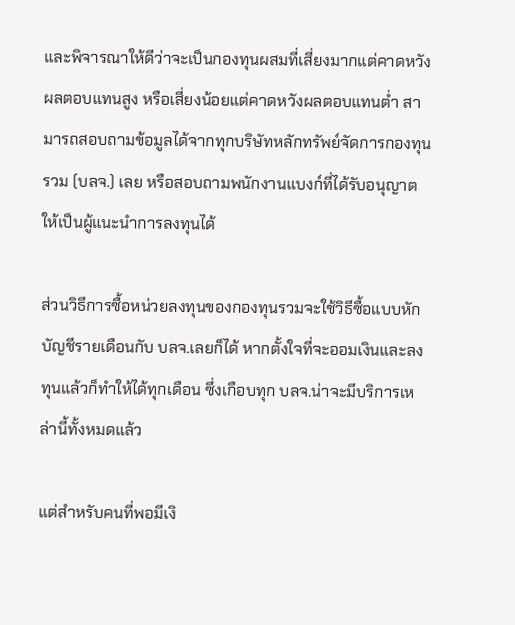และพิจารณาให้ดีว่าจะเป็นกองทุนผสมที่เสี่ยงมากแต่คาดหวังผลตอบแทนสูง หรือเสี่ยงน้อยแต่คาดหวังผลตอบแทนต่ำ สามารถสอบถามข้อมูลได้จากทุกบริษัทหลักทรัพย์จัดการกองทุนรวม (บลจ.) เลย หรือสอบถามพนักงานแบงก์ที่ได้รับอนุญาตให้เป็นผู้แนะนำการลงทุนได้

ส่วนวิธีการซื้อหน่วยลงทุนของกองทุนรวมจะใช้วิธีซื้อแบบหักบัญชีรายเดือนกับ บลจ.เลยก็ได้ หากตั้งใจที่จะออมเงินและลงทุนแล้วก็ทำให้ได้ทุกเดือน ซึ่งเกือบทุก บลจ.น่าจะมีบริการเหล่านี้ทั้งหมดแล้ว

แต่สำหรับคนที่พอมีเงิ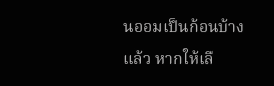นออมเป็นก้อนบ้างแล้ว หากให้เลื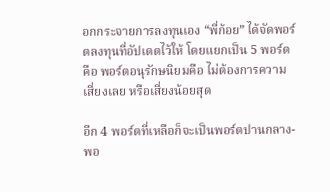อกกระจายการลงทุนเอง “พี่ก้อย” ได้จัดพอร์ตลงทุนที่อัปเดตไว้ให้ โดยแยกเป็น 5 พอร์ต คือ พอร์ตอนุรักษนิยมคือ ไม่ต้องการความเสี่ยงเลย หรือเสี่ยงน้อยสุด

อีก 4 พอร์ตที่เหลือก็จะเป็นพอร์ตปานกลาง-พอ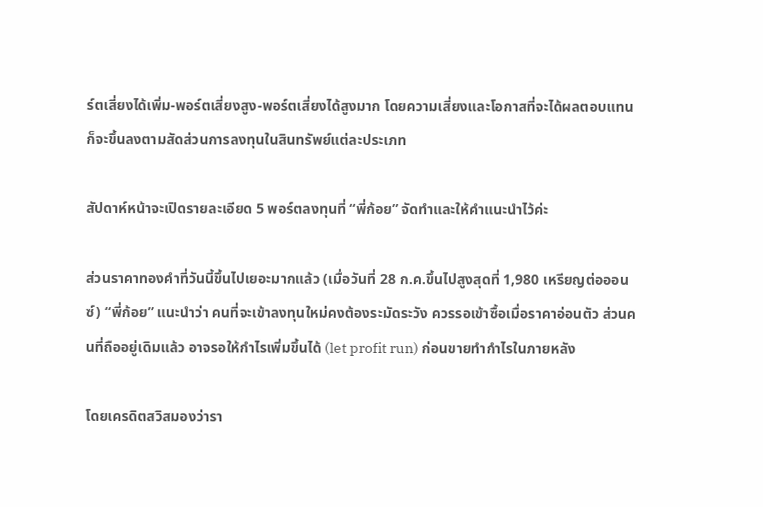ร์ตเสี่ยงได้เพิ่ม-พอร์ตเสี่ยงสูง-พอร์ตเสี่ยงได้สูงมาก โดยความเสี่ยงและโอกาสที่จะได้ผลตอบแทนก็จะขึ้นลงตามสัดส่วนการลงทุนในสินทรัพย์แต่ละประเภท

สัปดาห์หน้าจะเปิดรายละเอียด 5 พอร์ตลงทุนที่ “พี่ก้อย” จัดทำและให้คำแนะนำไว้ค่ะ

ส่วนราคาทองคำที่วันนี้ขึ้นไปเยอะมากแล้ว (เมื่อวันที่ 28 ก.ค.ขึ้นไปสูงสุดที่ 1,980 เหรียญต่อออนซ์) “พี่ก้อย” แนะนำว่า คนที่จะเข้าลงทุนใหม่คงต้องระมัดระวัง ควรรอเข้าซื้อเมื่อราคาอ่อนตัว ส่วนคนที่ถืออยู่เดิมแล้ว อาจรอให้กำไรเพิ่มขึ้นได้ (let profit run) ก่อนขายทำกำไรในภายหลัง

โดยเครดิตสวิสมองว่ารา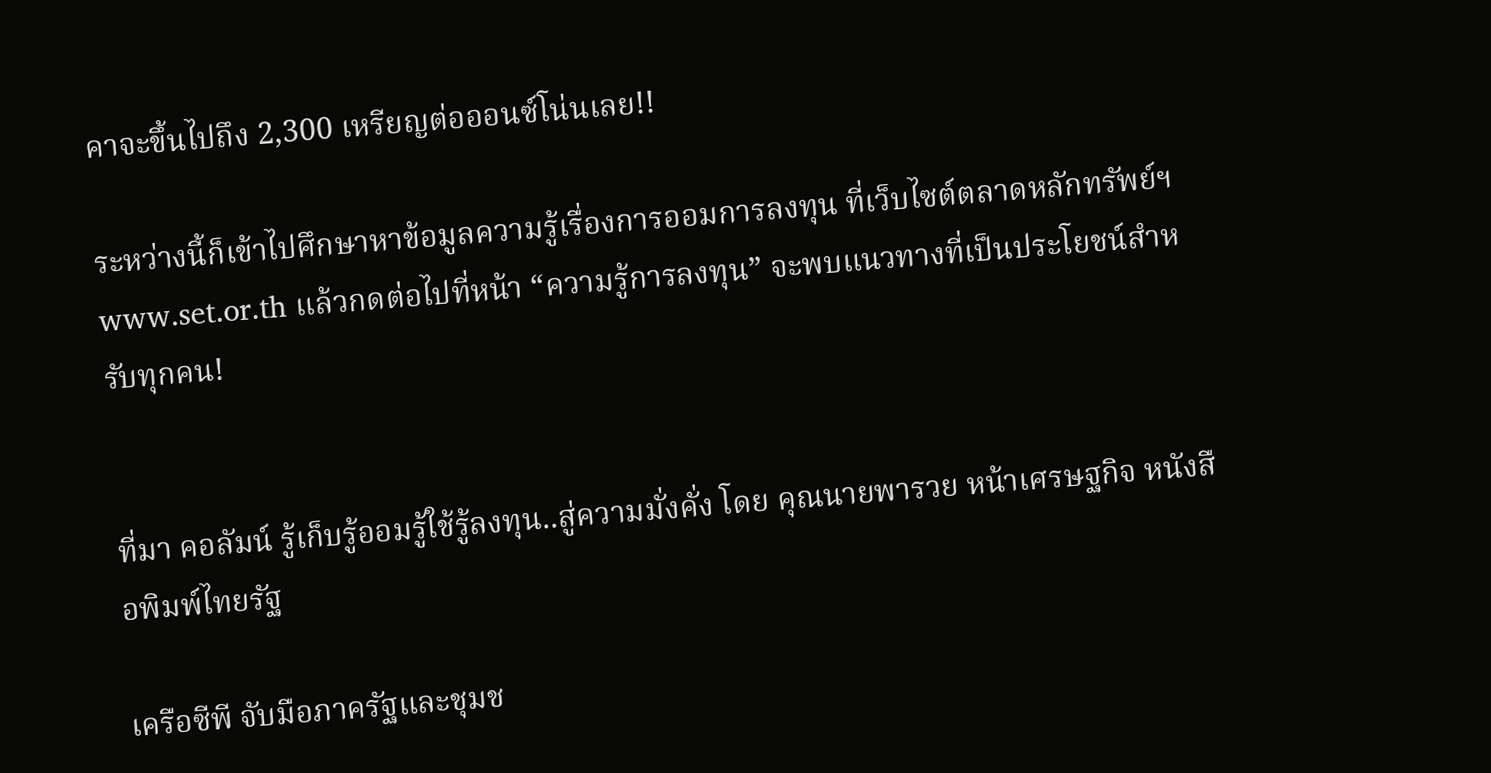คาจะขึ้นไปถึง 2,300 เหรียญต่อออนซ์โน่นเลย!!

ระหว่างนี้ก็เข้าไปศึกษาหาข้อมูลความรู้เรื่องการออมการลงทุน ที่เว็บไซต์ตลาดหลักทรัพย์ฯ www.set.or.th แล้วกดต่อไปที่หน้า “ความรู้การลงทุน” จะพบแนวทางที่เป็นประโยชน์สำหรับทุกคน!


ที่มา คอลัมน์ รู้เก็บรู้ออมรู้ใช้รู้ลงทุน..สู่ความมั่งคั่ง โดย คุณนายพารวย หน้าเศรษฐกิจ หนังสือพิมพ์ไทยรัฐ

เครือซีพี จับมือภาครัฐและชุมช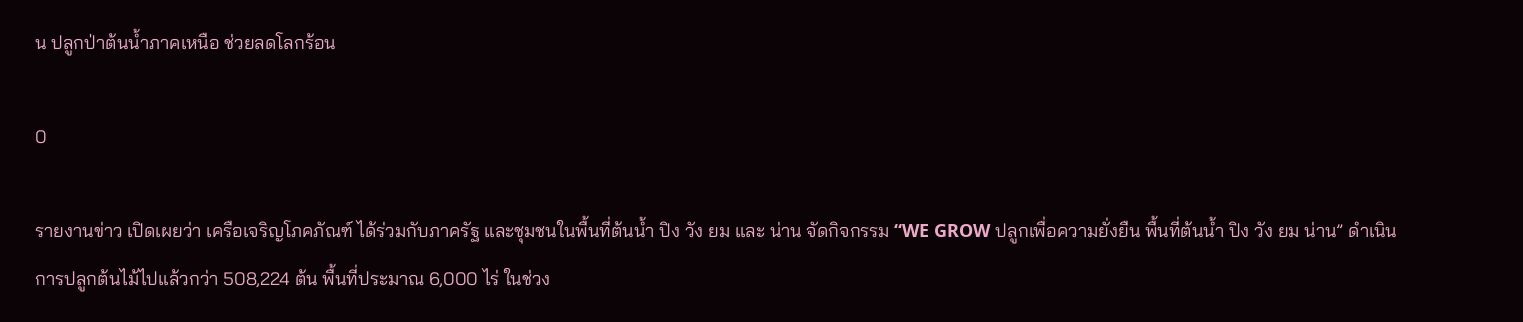น ปลูกป่าต้นน้ำภาคเหนือ ช่วยลดโลกร้อน

0

รายงานข่าว เปิดเผยว่า เครือเจริญโภคภัณฑ์ ได้ร่วมกับภาครัฐ และชุมชนในพื้นที่ต้นน้ำ ปิง วัง ยม และ น่าน จัดกิจกรรม “WE GROW ปลูกเพื่อความยั่งยืน พื้นที่ต้นน้ำ ปิง วัง ยม น่าน” ดำเนินการปลูกต้นไม้ไปแล้วกว่า 508,224 ต้น พื้นที่ประมาณ 6,000 ไร่ ในช่วง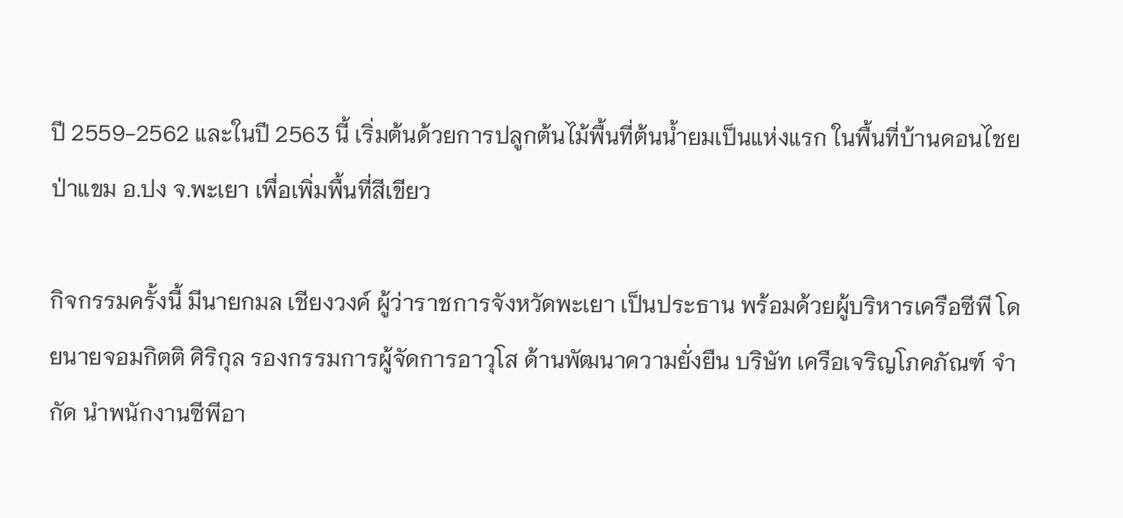ปี 2559-2562 และในปี 2563 นี้ เริ่มต้นด้วยการปลูกต้นไม้พื้นที่ต้นน้ำยมเป็นแห่งแรก ในพื้นที่บ้านดอนไชยป่าแขม อ.ปง จ.พะเยา เพื่อเพิ่มพื้นที่สีเขียว

กิจกรรมครั้งนี้ มีนายกมล เชียงวงค์ ผู้ว่าราชการจังหวัดพะเยา เป็นประธาน พร้อมด้วยผู้บริหารเครือซีพี โดยนายจอมกิตติ ศิริกุล รองกรรมการผู้จัดการอาวุโส ด้านพัฒนาความยั่งยืน บริษัท เครือเจริญโภคภัณฑ์ จำกัด นำพนักงานซีพีอา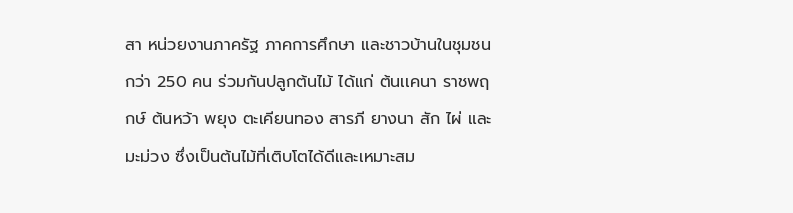สา หน่วยงานภาครัฐ ภาคการศึกษา และชาวบ้านในชุมชนกว่า 250 คน ร่วมกันปลูกต้นไม้ ได้แก่ ต้นเเคนา ราชพฤกษ์ ต้นหว้า พยุง ตะเคียนทอง สารภี ยางนา สัก ไผ่ และมะม่วง ซึ่งเป็นต้นไม้ที่เติบโตได้ดีและเหมาะสม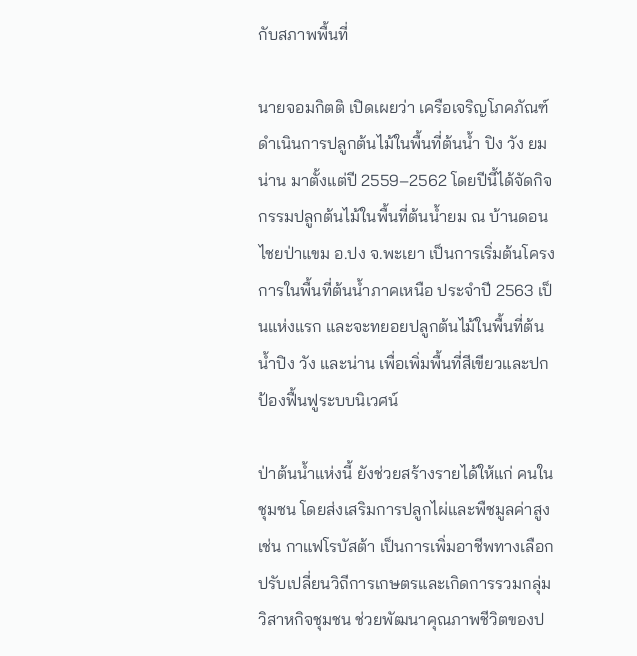กับสภาพพื้นที่

นายจอมกิตติ เปิดเผยว่า เครือเจริญโภคภัณฑ์ ดำเนินการปลูกต้นไม้ในพื้นที่ต้นน้ำ ปิง วัง ยม น่าน มาตั้งแต่ปี 2559–2562 โดยปีนี้ได้จัดกิจกรรมปลูกต้นไม้ในพื้นที่ต้นน้ำยม ณ บ้านดอนไชยป่าแขม อ.ปง จ.พะเยา เป็นการเริ่มต้นโครงการในพื้นที่ต้นน้ำภาคเหนือ ประจำปี 2563 เป็นแห่งแรก และจะทยอยปลูกต้นไม้ในพื้นที่ต้นน้ำปิง วัง และน่าน เพื่อเพิ่มพื้นที่สีเขียวและปกป้องฟื้นฟูระบบนิเวศน์

ป่าต้นน้ำแห่งนี้ ยังช่วยสร้างรายได้ให้แก่ คนในชุมชน โดยส่งเสริมการปลูกไผ่และพืชมูลค่าสูง เช่น กาแฟโรบัสต้า เป็นการเพิ่มอาชีพทางเลือก ปรับเปลี่ยนวิถีการเกษตรและเกิดการรวมกลุ่มวิสาหกิจชุมชน ช่วยพัฒนาคุณภาพชีวิตของป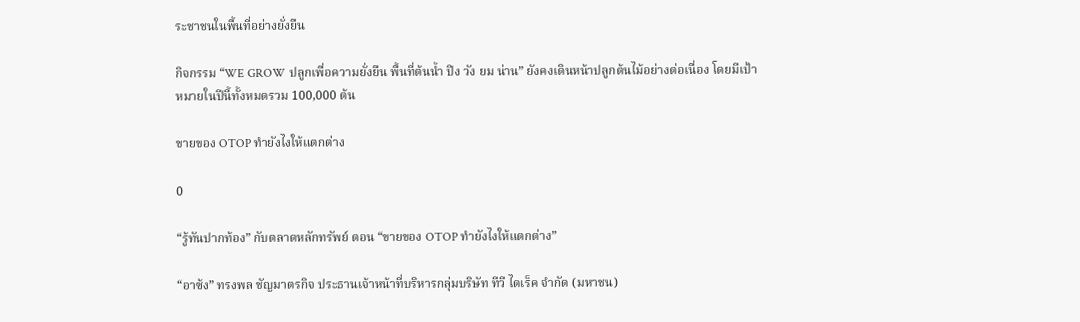ระชาชนในพื้นที่อย่างยั่งยืน

กิจกรรม “WE GROW ปลูกเพื่อความยั่งยืน พื้นที่ต้นน้ำ ปิง วัง ยม น่าน” ยังคงเดินหน้าปลูกต้นไม้อย่างต่อเนื่อง โดยมีเป้าหมายในปีนี้ทั้งหมดรวม 100,000 ต้น

ขายของ OTOP ทำยังไงให้แตกต่าง

0

“รู้ทันปากท้อง” กับตลาดหลักทรัพย์ ตอน “ขายของ OTOP ทำยังไงให้แตกต่าง”

“อาซ้ง” ทรงพล ชัญมาตรกิจ ประธานเจ้าหน้าที่บริหารกลุ่มบริษัท ทีวี ไดเร็ค จำกัด (มหาชน)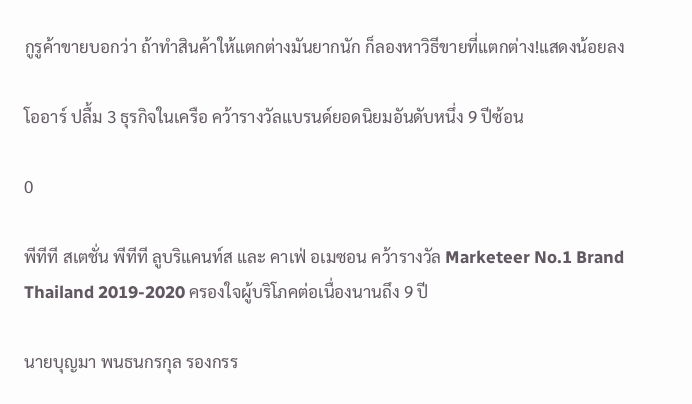กูรูค้าขายบอกว่า ถ้าทำสินค้าให้แตกต่างมันยากนัก ก็ลองหาวิธีขายที่แตกต่าง!แสดงน้อยลง

โออาร์ ปลื้ม 3 ธุรกิจในเครือ คว้ารางวัลแบรนด์ยอดนิยมอันดับหนึ่ง 9 ปีซ้อน

0

พีทีที สเตชั่น พีทีที ลูบริแคนท์ส และ คาเฟ่ อเมซอน คว้ารางวัล Marketeer No.1 Brand Thailand 2019-2020 ครองใจผู้บริโภคต่อเนื่องนานถึง 9 ปี

นายบุญมา พนธนกรกุล รองกรร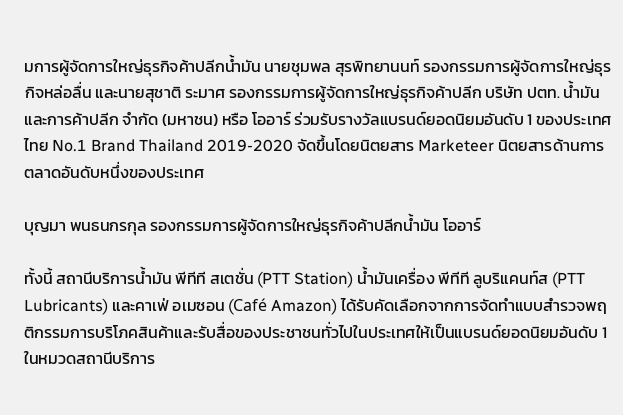มการผู้จัดการใหญ่ธุรกิจค้าปลีกน้ำมัน นายชุมพล สุรพิทยานนท์ รองกรรมการผู้จัดการใหญ่ธุรกิจหล่อลื่น และนายสุชาติ ระมาศ รองกรรมการผู้จัดการใหญ่ธุรกิจค้าปลีก บริษัท ปตท. น้ำมันและการค้าปลีก จำกัด (มหาชน) หรือ โออาร์ ร่วมรับรางวัลแบรนด์ยอดนิยมอันดับ 1 ของประเทศไทย No.1 Brand Thailand 2019-2020 จัดขึ้นโดยนิตยสาร Marketeer นิตยสารด้านการตลาดอันดับหนึ่งของประเทศ

บุญมา พนธนกรกุล รองกรรมการผู้จัดการใหญ่ธุรกิจค้าปลีกน้ำมัน โออาร์

ทั้งนี้ สถานีบริการน้ำมัน พีทีที สเตชั่น (PTT Station) น้ำมันเครื่อง พีทีที ลูบริแคนท์ส (PTT Lubricants) และคาเฟ่ อเมซอน (Café Amazon) ได้รับคัดเลือกจากการจัดทำแบบสำรวจพฤติกรรมการบริโภคสินค้าและรับสื่อของประชาชนทั่วไปในประเทศให้เป็นแบรนด์ยอดนิยมอันดับ 1 ในหมวดสถานีบริการ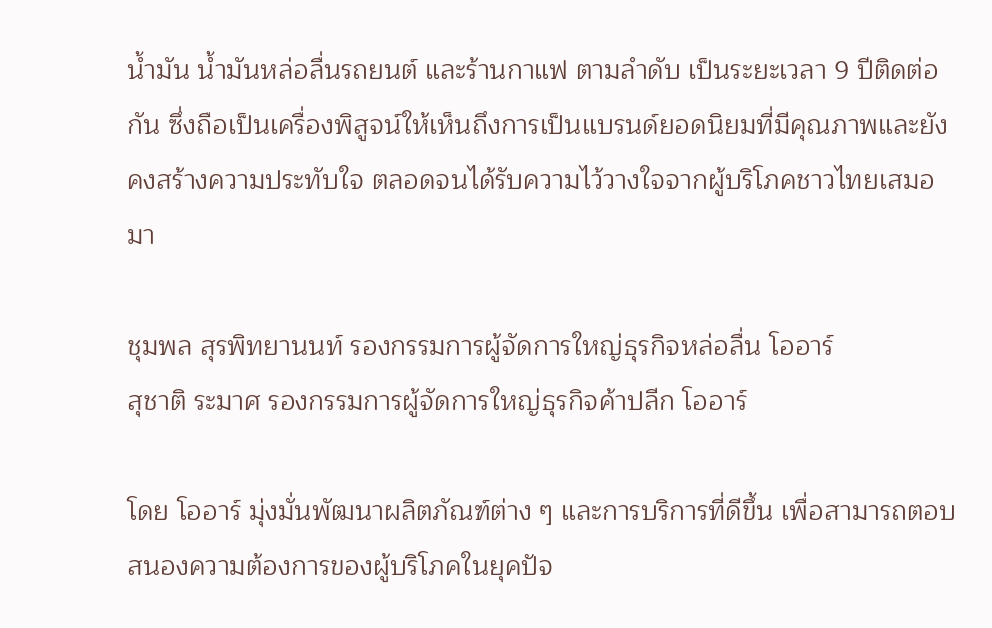น้ำมัน น้ำมันหล่อลื่นรถยนต์ และร้านกาแฟ ตามลำดับ เป็นระยะเวลา 9 ปีติดต่อกัน ซึ่งถือเป็นเครื่องพิสูจน์ให้เห็นถึงการเป็นแบรนด์ยอดนิยมที่มีคุณภาพและยังคงสร้างความประทับใจ ตลอดจนได้รับความไว้วางใจจากผู้บริโภคชาวไทยเสมอมา

ชุมพล สุรพิทยานนท์ รองกรรมการผู้จัดการใหญ่ธุรกิจหล่อลื่น โออาร์
สุชาติ ระมาศ รองกรรมการผู้จัดการใหญ่ธุรกิจค้าปลีก โออาร์

โดย โออาร์ มุ่งมั่นพัฒนาผลิตภัณฑ์ต่าง ๆ และการบริการที่ดีขึ้น เพื่อสามารถตอบสนองความต้องการของผู้บริโภคในยุคปัจ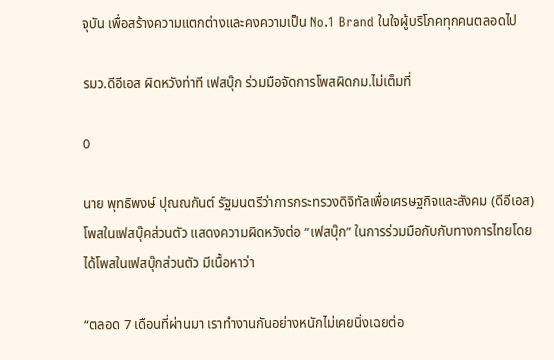จุบัน เพื่อสร้างความแตกต่างและคงความเป็น No.1 Brand ในใจผู้บริโภคทุกคนตลอดไป

รมว.ดีอีเอส ผิดหวังท่าที เฟสบุ๊ก ร่วมมือจัดการโพสผิดกม.ไม่เต็มที่

0

นาย พุทธิพงษ์ ปุณณกันต์ รัฐมนตรีว่าการกระทรวงดิจิทัลเพื่อเศรษฐกิจและสังคม (ดีอีเอส) โพสในเฟสบุ๊คส่วนตัว แสดงความผิดหวังต่อ “เฟสบุ๊ก” ในการร่วมมือกับกับทางการไทยโดยได้โพสในเฟสบุ๊กส่วนตัว มีเนื้อหาว่า

“ตลอด 7 เดือนที่ผ่านมา เราทำงานกันอย่างหนักไม่เคยนิ่งเฉยต่อ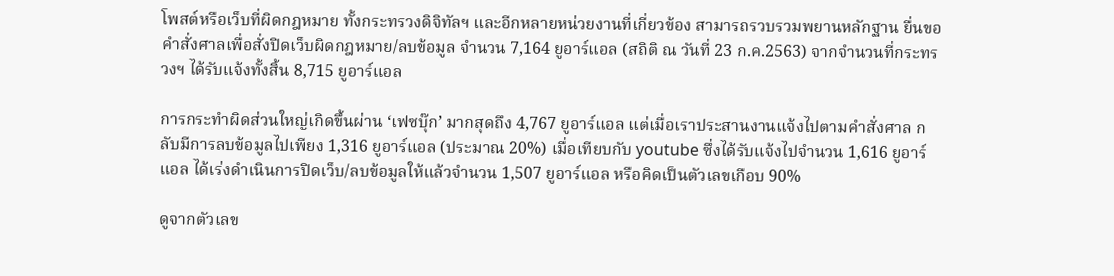โพสต์หรือเว็บที่ผิดกฎหมาย ทั้งกระทรวงดิจิทัลฯ และอีกหลายหน่วยงานที่เกี่ยวข้อง สามารถรวบรวมพยานหลักฐาน ยื่นขอคำสั่งศาลเพื่อสั่งปิดเว็บผิดกฎหมาย/ลบข้อมูล จำนวน 7,164 ยูอาร์แอล (สถิติ ณ วันที่ 23 ก.ค.2563) จากจำนวนที่กระทรวงฯ ได้รับแจ้งทั้งสิ้น 8,715 ยูอาร์แอล

การกระทำผิดส่วนใหญ่เกิดขึ้นผ่าน ‘เฟซบุ๊ก’ มากสุดถึง 4,767 ยูอาร์แอล แต่เมื่อเราประสานงานแจ้งไปตามคำสั่งศาล กลับมีการลบข้อมูลไปเพียง 1,316 ยูอาร์แอล (ประมาณ 20%) เมื่อเทียบกับ youtube ซึ่งได้รับแจ้งไปจำนวน 1,616 ยูอาร์แอล ได้เร่งดำเนินการปิดเว็บ/ลบข้อมูลให้แล้วจำนวน 1,507 ยูอาร์แอล หรือคิดเป็นตัวเลขเกือบ 90%

ดูจากตัวเลข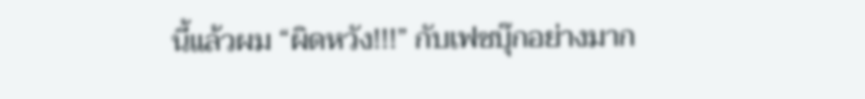นี้แล้วผม “ผิดหวัง!!!” กับเฟซบุ๊กอย่างมาก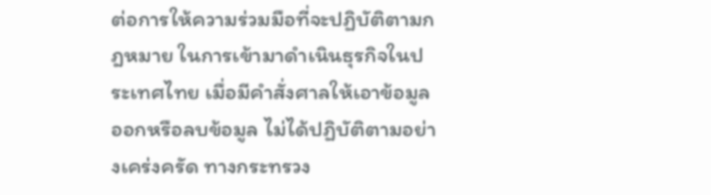ต่อการให้ความร่วมมือที่จะปฏิบัติตามกฎหมาย ในการเข้ามาดำเนินธุรกิจในประเทศไทย เมื่อมีคำสั่งศาลให้เอาข้อมูลออกหรือลบข้อมูล ไม่ได้ปฏิบัติตามอย่างเคร่งครัด ทางกระทรวง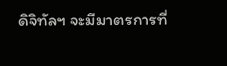ดิจิทัลฯ จะมีมาตรการที่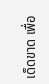เด็ดขาด เพื่อ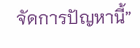จัดการปัญหานี้”